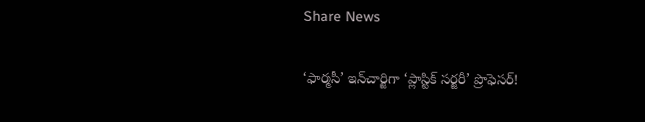Share News

‘ఫార్మసీ’ ఇన్‌చార్జిగా ‘ప్లాస్టిక్‌ సర్జరీ’ ప్రొఫెసర్‌!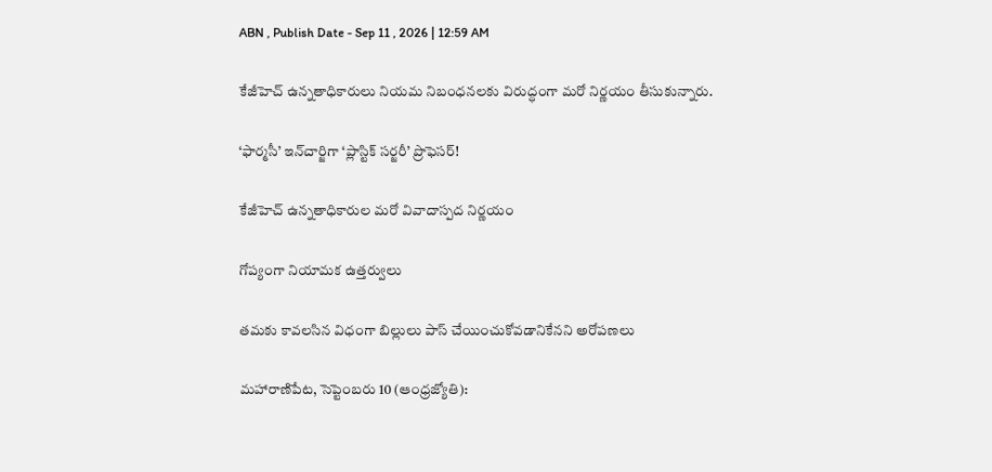ABN , Publish Date - Sep 11 , 2026 | 12:59 AM

కేజీహెచ్‌ ఉన్నతాధికారులు నియమ నిబంధనలకు విరుద్ధంగా మరో నిర్ణయం తీసుకున్నారు.

‘ఫార్మసీ’ ఇన్‌చార్జిగా ‘ప్లాస్టిక్‌ సర్జరీ’ ప్రొఫెసర్‌!

కేజీహెచ్‌ ఉన్నతాధికారుల మరో వివాదాస్పద నిర్ణయం

గోప్యంగా నియామక ఉత్తర్వులు

తమకు కావలసిన విధంగా బిల్లులు పాస్‌ చేయించుకోవడానికేనని అరోపణలు

మహారాణిపేట, సెప్టెంబరు 10 (ఆంధ్రజ్యోతి):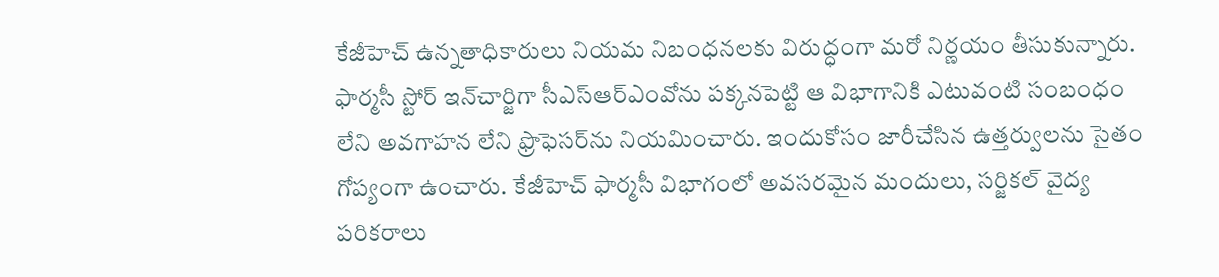కేజీహెచ్‌ ఉన్నతాధికారులు నియమ నిబంధనలకు విరుద్ధంగా మరో నిర్ణయం తీసుకున్నారు. ఫార్మసీ స్టోర్‌ ఇన్‌చార్జిగా సీఎస్‌ఆర్‌ఎంవోను పక్కనపెట్టి ఆ విభాగానికి ఎటువంటి సంబంధం లేని అవగాహన లేని ఫ్రొఫెసర్‌ను నియమించారు. ఇందుకోసం జారీచేసిన ఉత్తర్వులను సైతం గోప్యంగా ఉంచారు. కేజీహెచ్‌ ఫార్మసీ విభాగంలో అవసరమైన మందులు, సర్జికల్‌ వైద్య పరికరాలు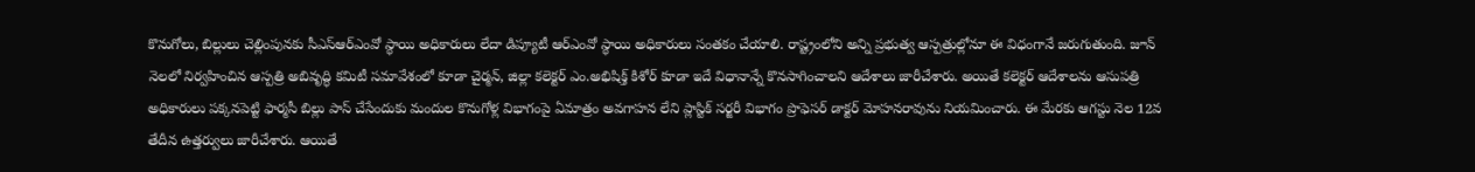కొనుగోలు, బిల్లులు చెల్లింపునకు సీఎస్‌ఆర్‌ఎంవో స్థాయి అధికారులు లేదా డిప్యూటీ ఆర్‌ఎంవో స్థాయి అధికారులు సంతకం చేయాలి. రాష్ట్రంలోని అన్ని ప్రభుత్వ ఆస్పత్రుల్లోనూ ఈ విధంగానే జరుగుతుంది. జూన్‌ నెలలో నిర్వహించిన ఆస్పత్రి అబివృద్ధి కమిటీ సమావేశంలో కూడా చైర్మన్‌, జిల్లా కలెక్టర్‌ ఎం.అభిషిక్త్‌ కిశోర్‌ కూడా ఇదే విధానాన్నే కొనసాగించాలని ఆదేశాలు జారీచేశారు. అయితే కలెక్టర్‌ ఆదేశాలను ఆసుపత్రి అధికారులు పక్కనపెట్టి ఫార్మసీ బిల్లు పాస్‌ చేసేందుకు మందుల కొనుగోళ్ల విభాగంపై ఏమాత్రం అవగాహన లేని ప్లాస్టిక్‌ సర్జరీ విభాగం ప్రొఫెసర్‌ డాక్టర్‌ మోహనరావును నియమించారు. ఈ మేరకు ఆగస్టు నెల 12వ తేదీన ఉత్తర్వులు జారీచేశారు. ఆయితే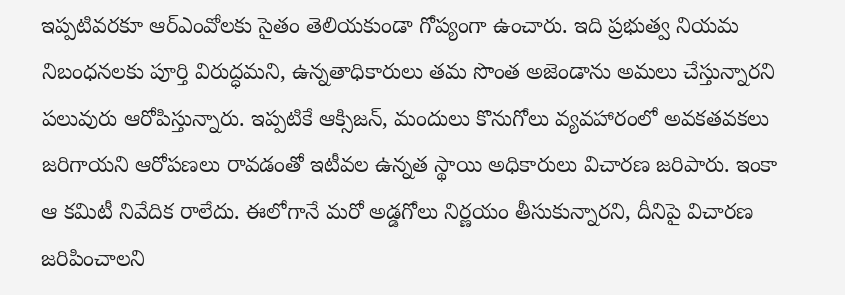ఇప్పటివరకూ ఆర్‌ఎంవోలకు సైతం తెలియకుండా గోప్యంగా ఉంచారు. ఇది ప్రభుత్వ నియమ నిబంధనలకు పూర్తి విరుద్ధమని, ఉన్నతాధికారులు తమ సొంత అజెండాను అమలు చేస్తున్నారని పలువురు ఆరోపిస్తున్నారు. ఇప్పటికే ఆక్సిజన్‌, మందులు కొనుగోలు వ్యవహారంలో అవకతవకలు జరిగాయని ఆరోపణలు రావడంతో ఇటీవల ఉన్నత స్థాయి అధికారులు విచారణ జరిపారు. ఇంకా ఆ కమిటీ నివేదిక రాలేదు. ఈలోగానే మరో అడ్డగోలు నిర్ణయం తీసుకున్నారని, దీనిపై విచారణ జరిపించాలని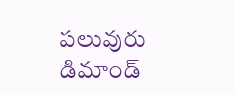పలువురు డిమాండ్‌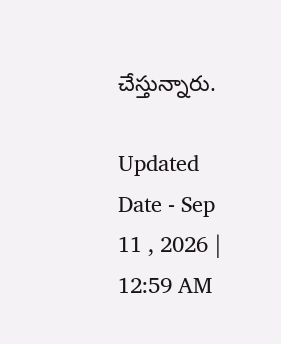చేస్తున్నారు.

Updated Date - Sep 11 , 2026 | 12:59 AM